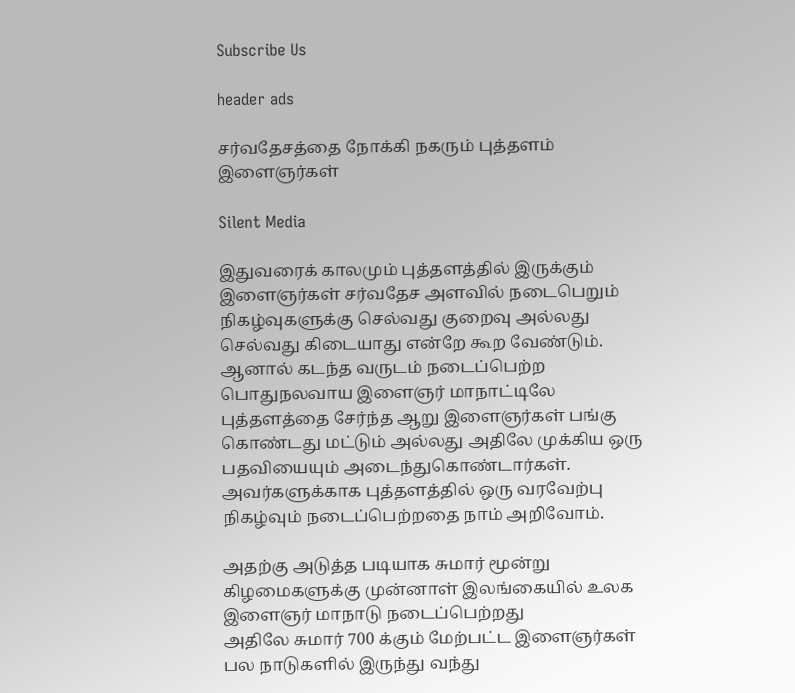Subscribe Us

header ads

சர்வதேசத்தை நோக்கி நகரும் புத்தளம் இளைஞர்கள்

Silent Media

இதுவரைக் காலமும் புத்தளத்தில் இருக்கும் இளைஞர்கள் சர்வதேச அளவில் நடைபெறும் நிகழ்வுகளுக்கு செல்வது குறைவு அல்லது செல்வது கிடையாது என்றே கூற வேண்டும். ஆனால் கடந்த வருடம் நடைப்பெற்ற பொதுநலவாய இளைஞர் மாநாட்டிலே புத்தளத்தை சேர்ந்த ஆறு இளைஞர்கள் பங்கு கொண்டது மட்டும் அல்லது அதிலே முக்கிய ஒரு பதவியையும் அடைந்துகொண்டார்கள். அவர்களுக்காக புத்தளத்தில் ஒரு வரவேற்பு நிகழ்வும் நடைப்பெற்றதை நாம் அறிவோம்.

அதற்கு அடுத்த படியாக சுமார் மூன்று கிழமைகளுக்கு முன்னாள் இலங்கையில் உலக இளைஞர் மாநாடு நடைப்பெற்றது
அதிலே சுமார் 700 க்கும் மேற்பட்ட இளைஞர்கள் பல நாடுகளில் இருந்து வந்து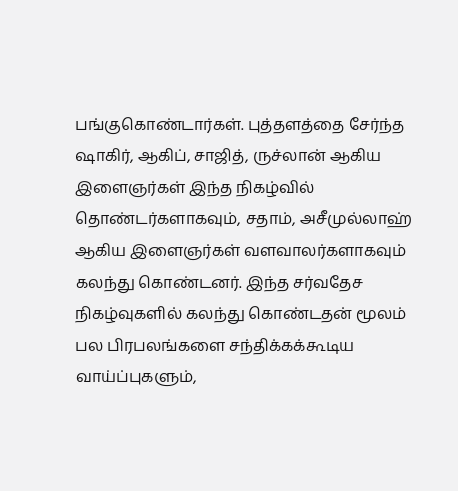பங்குகொண்டார்கள். புத்தளத்தை சேர்ந்த ஷாகிர், ஆகிப், சாஜித், ருச்லான் ஆகிய இளைஞர்கள் இந்த நிகழ்வில் தொண்டர்களாகவும், சதாம், அசீமுல்லாஹ் ஆகிய இளைஞர்கள் வளவாலர்களாகவும் கலந்து கொண்டனர். இந்த சர்வதேச நிகழ்வுகளில் கலந்து கொண்டதன் மூலம் பல பிரபலங்களை சந்திக்கக்கூடிய வாய்ப்புகளும்,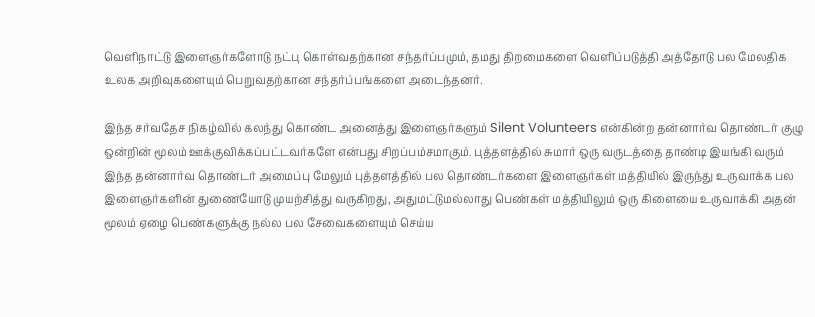வெளிநாட்டு இளைஞர்களோடு நட்பு கொள்வதற்கான சந்தர்ப்பமும், தமது திறமைகளை வெளிப்படுத்தி அத்தோடு பல மேலதிக உலக அறிவுகளையும் பெறுவதற்கான சந்தர்ப்பங்களை அடைந்தனர்.

இந்த சர்வதேச நிகழ்வில் கலந்து கொண்ட அனைத்து இளைஞர்களும் Silent Volunteers என்கின்ற தன்னார்வ தொண்டர் குழு ஒன்றின் மூலம் ஊக்குவிக்கப்பட்டவர்களே என்பது சிறப்பம்சமாகும். புத்தளத்தில் சுமார் ஒரு வருடத்தை தாண்டி இயங்கி வரும் இந்த தன்னார்வ தொண்டர் அமைப்பு மேலும் புத்தளத்தில் பல தொண்டர்களை இளைஞர்கள் மத்தியில் இருந்து உருவாக்க பல இளைஞர்களின் துணையோடு முயற்சித்து வருகிறது, அதுமட்டுமல்லாது பெண்கள் மத்தியிலும் ஒரு கிளையை உருவாக்கி அதன் மூலம் ஏழை பெண்களுக்கு நல்ல பல சேவைகளையும் செய்ய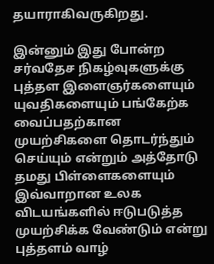தயாராகிவருகிறது.

இன்னும் இது போன்ற சர்வதேச நிகழ்வுகளுக்கு புத்தள இளைஞர்களையும் யுவதிகளையும் பங்கேற்க வைப்பதற்கான முயற்சிகளை தொடர்ந்தும் செய்யும் என்றும் அத்தோடு தமது பிள்ளைகளையும் இவ்வாறான உலக விடயங்களில் ஈடுபடுத்த முயற்சிக்க வேண்டும் என்று புத்தளம் வாழ்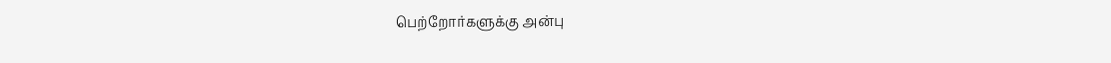பெற்றோர்களுக்கு அன்பு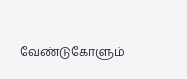வேண்டுகோளும்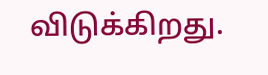விடுக்கிறது.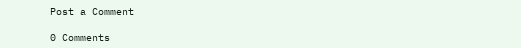Post a Comment

0 Comments